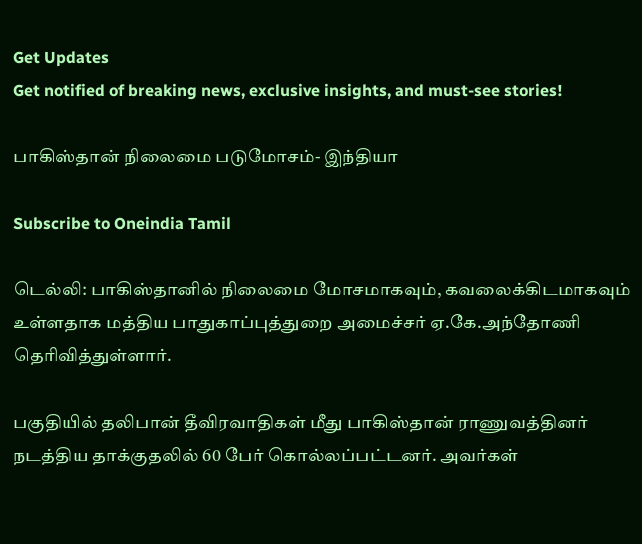Get Updates
Get notified of breaking news, exclusive insights, and must-see stories!

பாகிஸ்தான் நிலைமை படுமோசம்- இந்தியா

Subscribe to Oneindia Tamil

டெல்லி: பாகிஸ்தானில் நிலைமை மோசமாகவும், கவலைக்கிடமாகவும் உள்ளதாக மத்திய பாதுகாப்புத்துறை அமைச்சர் ஏ.கே.அந்தோணி தெரிவித்துள்ளார்.

பகுதியில் தலிபான் தீவிரவாதிகள் மீது பாகிஸ்தான் ராணுவத்தினர் நடத்திய தாக்குதலில் 60 பேர் கொல்லப்பட்டனர். அவர்கள்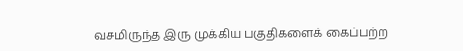வசமிருந்த இரு முக்கிய பகுதிகளைக் கைப்பற்ற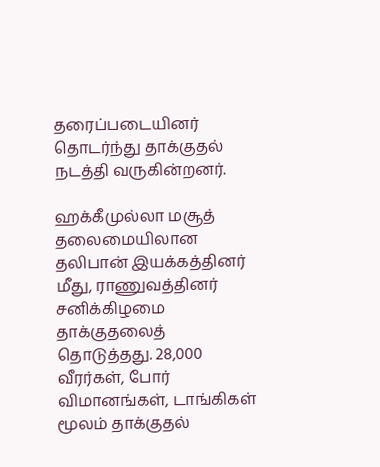தரைப்படையினர் தொடர்ந்து தாக்குதல் நடத்தி வருகின்றனர்.

ஹக்கீமுல்லா மசூத் தலைமையிலான தலிபான் இயக்கத்தினர் மீது, ராணுவத்தினர் சனிக்கிழமை தாக்குதலைத் தொடுத்தது. 28,000 வீரர்கள், போர் விமானங்கள், டாங்கிகள் மூலம் தாக்குதல்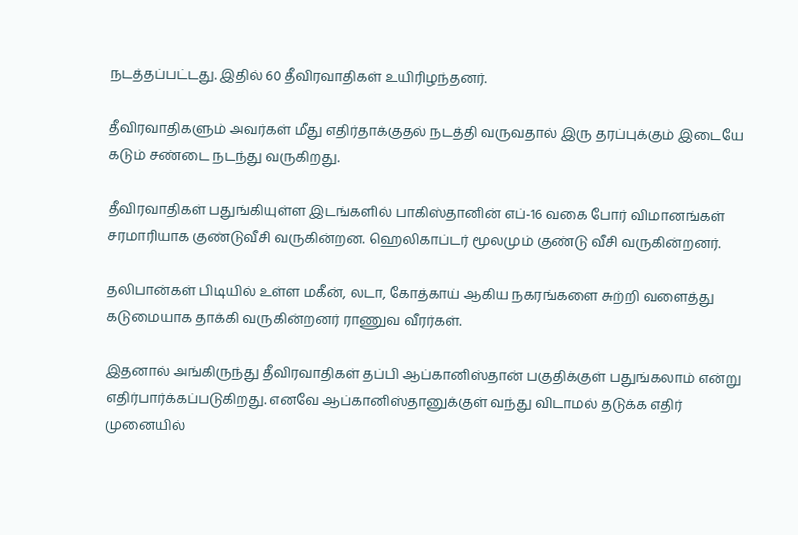நடத்தப்பட்டது. இதில் 60 தீவிரவாதிகள் உயிரிழந்தனர்.

தீவிரவாதிகளும் அவர்கள் மீது எதிர்தாக்குதல் நடத்தி வருவதால் இரு தரப்புக்கும் இடையே கடும் சண்டை நடந்து வருகிறது.

தீவிரவாதிகள் பதுங்கியுள்ள இடங்களில் பாகிஸ்தானின் எப்-16 வகை போர் விமானங்கள் சரமாரியாக குண்டுவீசி வருகின்றன. ஹெலிகாப்டர் மூலமும் குண்டு வீசி வருகின்றனர்.

தலிபான்கள் பிடியில் உள்ள மகீன், லடா, கோத்காய் ஆகிய நகரங்களை சுற்றி வளைத்து கடுமையாக தாக்கி வருகின்றனர் ராணுவ வீரர்கள்.

இதனால் அங்கிருந்து தீவிரவாதிகள் தப்பி ஆப்கானிஸ்தான் பகுதிக்குள் பதுங்கலாம் என்று எதிர்பார்க்கப்படுகிறது. எனவே ஆப்கானிஸ்தானுக்குள் வந்து விடாமல் தடுக்க எதிர் முனையில்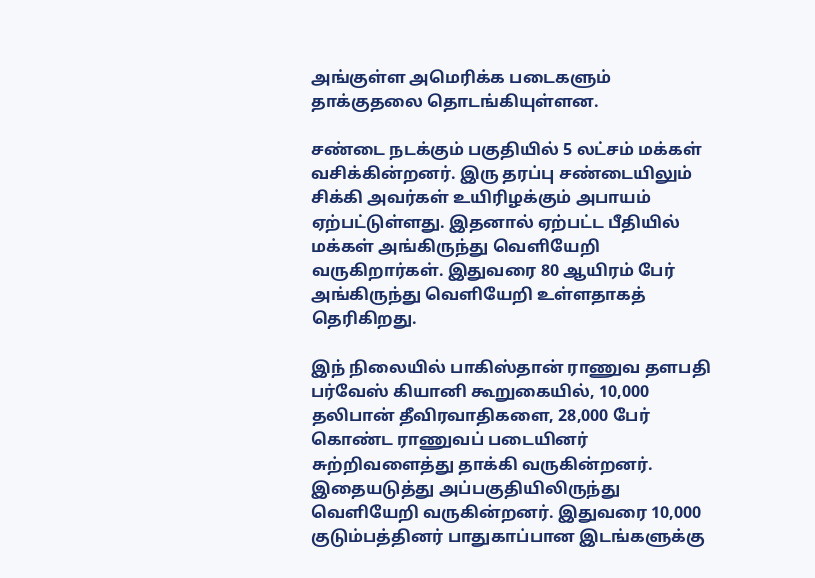அங்குள்ள அமெரிக்க படைகளும் தாக்குதலை தொடங்கியுள்ளன.

சண்டை நடக்கும் பகுதியில் 5 லட்சம் மக்கள் வசிக்கின்றனர். இரு தரப்பு சண்டையிலும் சிக்கி அவர்கள் உயிரிழக்கும் அபாயம் ஏற்பட்டுள்ளது. இதனால் ஏற்பட்ட பீதியில் மக்கள் அங்கிருந்து வெளியேறி வருகிறார்கள். இதுவரை 80 ஆயிரம் பேர் அங்கிருந்து வெளியேறி உள்ளதாகத் தெரிகிறது.

இந் நிலையில் பாகிஸ்தான் ராணுவ தளபதி பர்வேஸ் கியானி கூறுகையில், 10,000 தலிபான் தீவிரவாதிகளை, 28,000 பேர் கொண்ட ராணுவப் படையினர் சுற்றிவளைத்து தாக்கி வருகின்றனர். இதையடுத்து அப்பகுதியிலிருந்து வெளியேறி வருகின்றனர். இதுவரை 10,000 குடும்பத்தினர் பாதுகாப்பான இடங்களுக்கு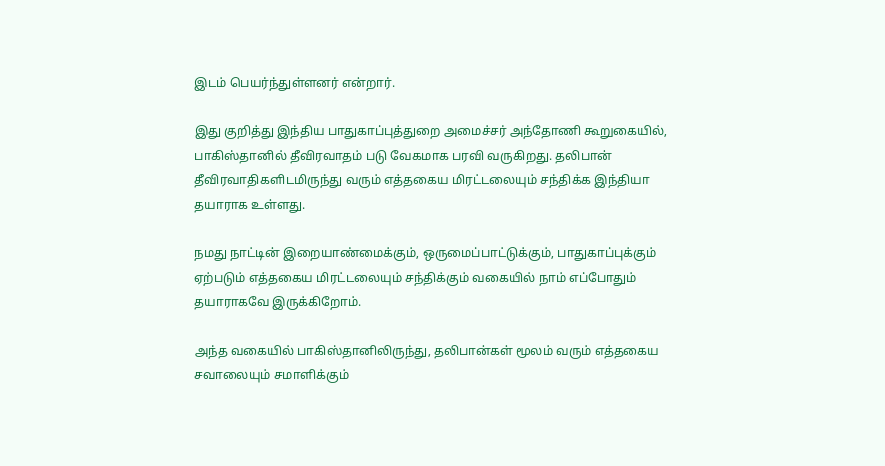இடம் பெயர்ந்துள்ளனர் என்றார்.

இது குறித்து இந்திய பாதுகாப்புத்துறை அமைச்சர் அந்தோணி கூறுகையில், பாகிஸ்தானில் தீவிரவாதம் படு வேகமாக பரவி வருகிறது. தலிபான் தீவிரவாதிகளிடமிருந்து வரும் எத்தகைய மிரட்டலையும் சந்திக்க இந்தியா தயாராக உள்ளது.

நமது நாட்டின் இறையாண்மைக்கும், ஒருமைப்பாட்டுக்கும், பாதுகாப்புக்கும் ஏற்படும் எத்தகைய மிரட்டலையும் சந்திக்கும் வகையில் நாம் எப்போதும் தயாராகவே இருக்கிறோம்.

அந்த வகையில் பாகிஸ்தானிலிருந்து, தலிபான்கள் மூலம் வரும் எத்தகைய சவாலையும் சமாளிக்கும்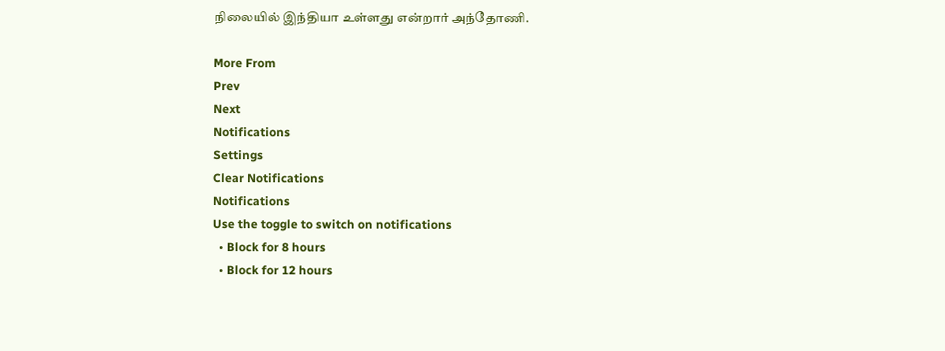நிலையில் இந்தியா உள்ளது என்றார் அந்தோணி.

More From
Prev
Next
Notifications
Settings
Clear Notifications
Notifications
Use the toggle to switch on notifications
  • Block for 8 hours
  • Block for 12 hours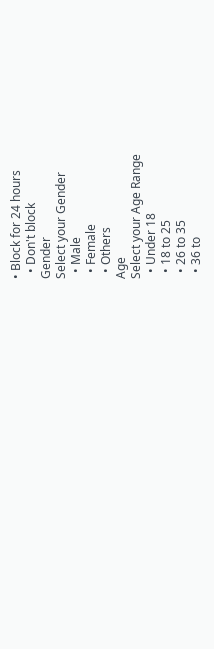• Block for 24 hours
  • Don't block
Gender
Select your Gender
  • Male
  • Female
  • Others
Age
Select your Age Range
  • Under 18
  • 18 to 25
  • 26 to 35
  • 36 to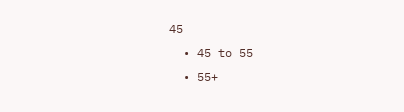45
  • 45 to 55
  • 55+